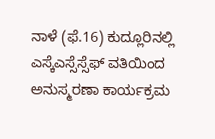ನಾಳೆ (ಫೆ.16) ಕುದ್ಲೂರಿನಲ್ಲಿ ಎಸ್ಕೆಎಸ್ಸೆಸ್ಸೆಫ್ ವತಿಯಿಂದ ಅನುಸ್ಮರಣಾ ಕಾರ್ಯಕ್ರಮ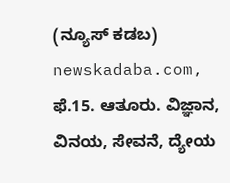(ನ್ಯೂಸ್ ಕಡಬ) newskadaba.com, ಫೆ.15. ಆತೂರು. ವಿಜ್ಞಾನ, ವಿನಯ, ಸೇವನೆ, ದ್ಯೇಯ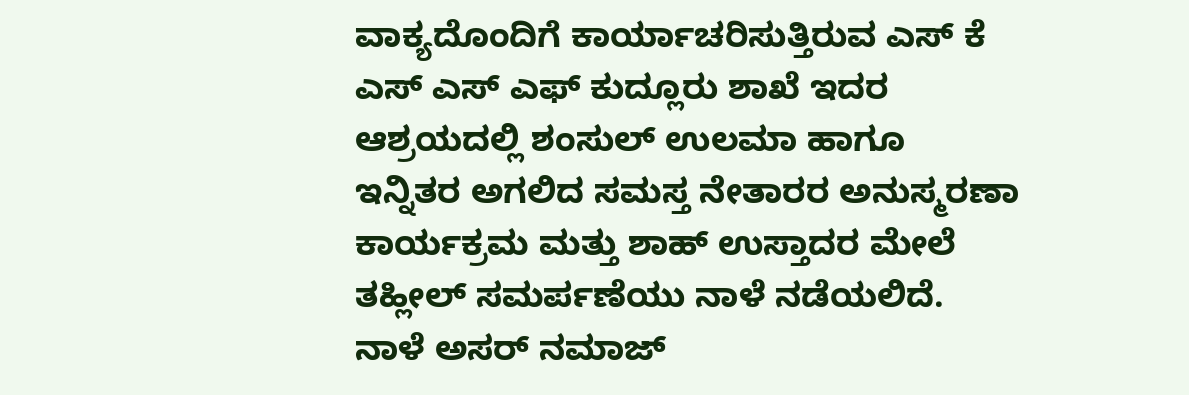ವಾಕ್ಯದೊಂದಿಗೆ ಕಾರ್ಯಾಚರಿಸುತ್ತಿರುವ ಎಸ್ ಕೆ ಎಸ್ ಎಸ್ ಎಫ್ ಕುದ್ಲೂರು ಶಾಖೆ ಇದರ ಆಶ್ರಯದಲ್ಲಿ ಶಂಸುಲ್ ಉಲಮಾ ಹಾಗೂ ಇನ್ನಿತರ ಅಗಲಿದ ಸಮಸ್ತ ನೇತಾರರ ಅನುಸ್ಮರಣಾ ಕಾರ್ಯಕ್ರಮ ಮತ್ತು ಶಾಹ್ ಉಸ್ತಾದರ ಮೇಲೆ ತಹ್ಲೀಲ್ ಸಮರ್ಪಣೆಯು ನಾಳೆ ನಡೆಯಲಿದೆ. ನಾಳೆ ಅಸರ್ ನಮಾಜ್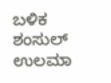ಬಳಿಕ ಶಂಸುಲ್ ಉಲಮಾ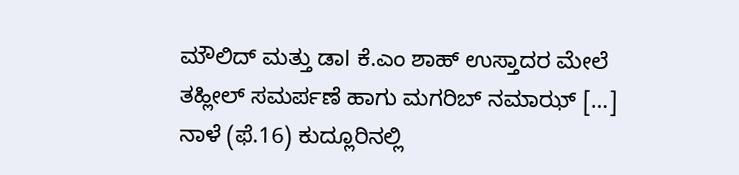ಮೌಲಿದ್ ಮತ್ತು ಡಾl ಕೆ.ಎಂ ಶಾಹ್ ಉಸ್ತಾದರ ಮೇಲೆ ತಹ್ಲೀಲ್ ಸಮರ್ಪಣೆ ಹಾಗು ಮಗರಿಬ್ ನಮಾಝ್ […]
ನಾಳೆ (ಫೆ.16) ಕುದ್ಲೂರಿನಲ್ಲಿ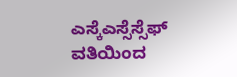ಎಸ್ಕೆಎಸ್ಸೆಸ್ಸೆಫ್ ವತಿಯಿಂದ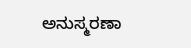ಅನುಸ್ಮರಣಾ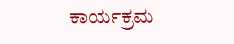ಕಾರ್ಯಕ್ರಮ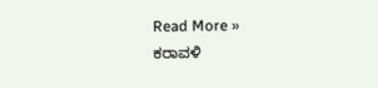Read More »
ಕರಾವಳಿ